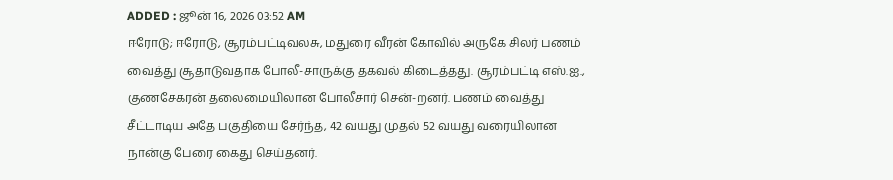ADDED : ஜூன் 16, 2026 03:52 AM
ஈரோடு; ஈரோடு, சூரம்பட்டிவலசு, மதுரை வீரன் கோவில் அருகே சிலர் பணம் வைத்து சூதாடுவதாக போலீ-சாருக்கு தகவல் கிடைத்தது. சூரம்பட்டி எஸ்.ஐ., குணசேகரன் தலைமையிலான போலீசார் சென்-றனர். பணம் வைத்து சீட்டாடிய அதே பகுதியை சேர்ந்த, 42 வயது முதல் 52 வயது வரையிலான நான்கு பேரை கைது செய்தனர்.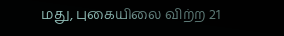மது, புகையிலை விற்ற 21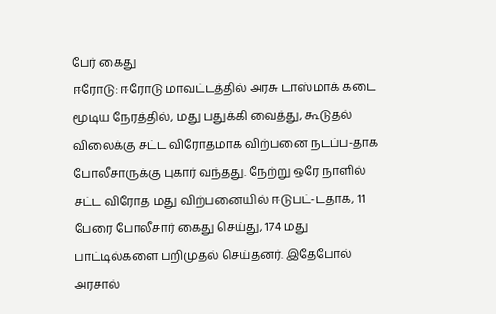பேர் கைது
ஈரோடு: ஈரோடு மாவட்டத்தில் அரசு டாஸ்மாக் கடை மூடிய நேரத்தில், மது பதுக்கி வைத்து, கூடுதல் விலைக்கு சட்ட விரோதமாக விற்பனை நடப்ப-தாக போலீசாருக்கு புகார் வந்தது. நேற்று ஒரே நாளில் சட்ட விரோத மது விற்பனையில் ஈடுபட்-டதாக, 11 பேரை போலீசார் கைது செய்து, 174 மது பாட்டில்களை பறிமுதல் செய்தனர். இதேபோல் அரசால்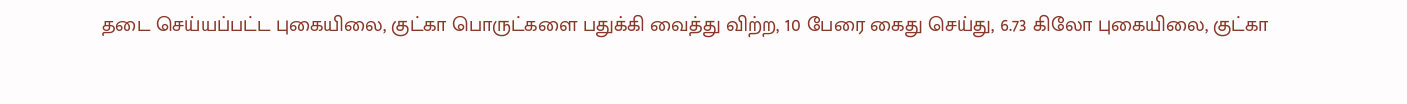தடை செய்யப்பட்ட புகையிலை, குட்கா பொருட்களை பதுக்கி வைத்து விற்ற, 10 பேரை கைது செய்து, 6.73 கிலோ புகையிலை, குட்கா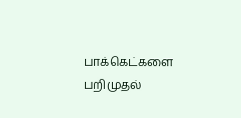பாக்கெட்களை பறிமுதல்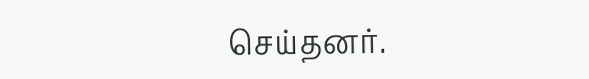செய்தனர்.